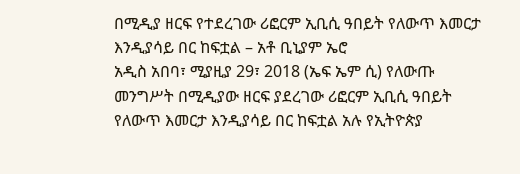በሚዲያ ዘርፍ የተደረገው ሪፎርም ኢቢሲ ዓበይት የለውጥ እመርታ እንዲያሳይ በር ከፍቷል – አቶ ቢኒያም ኤሮ
አዲስ አበባ፣ ሚያዚያ 29፣ 2018 (ኤፍ ኤም ሲ) የለውጡ መንግሥት በሚዲያው ዘርፍ ያደረገው ሪፎርም ኢቢሲ ዓበይት የለውጥ እመርታ እንዲያሳይ በር ከፍቷል አሉ የኢትዮጵያ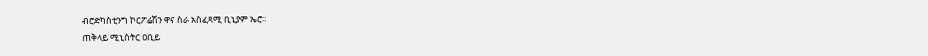ብሮድካስቲንግ ኮርፖሬሽን ዋና ስራ አስፈጻሚ ቢኒያም ኤሮ፡፡
ጠቅላይ ሚኒስትር ዐቢይ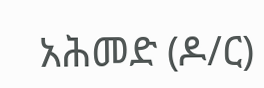አሕመድ (ዶ/ር)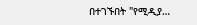በተገኙበት "የሚዲያ…